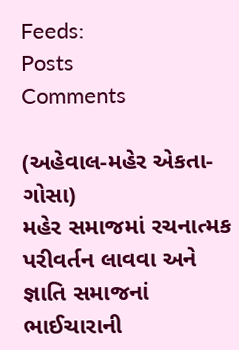Feeds:
Posts
Comments

(અહેવાલ-મહેર એકતા-ગોસા)
મહેર સમાજમાં રચનાત્મક પરીવર્તન લાવવા અને જ્ઞાતિ સમાજનાં ભાઈચારાની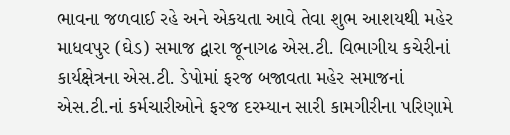ભાવના જળવાઈ રહે અને એકયતા આવે તેવા શુભ આશયથી મહેર માધવપુર (ઘેડ) સમાજ દ્વારા જૂનાગઢ એસ.ટી. વિભાગીય કચેરીનાં કાર્યક્ષેત્રના એસ.ટી. ડેપોમાં ફરજ બજાવતા મહેર સમાજનાં એસ.ટી.નાં કર્મચારીઓને ફરજ દરમ્યાન સારી કામગીરીના પરિણામે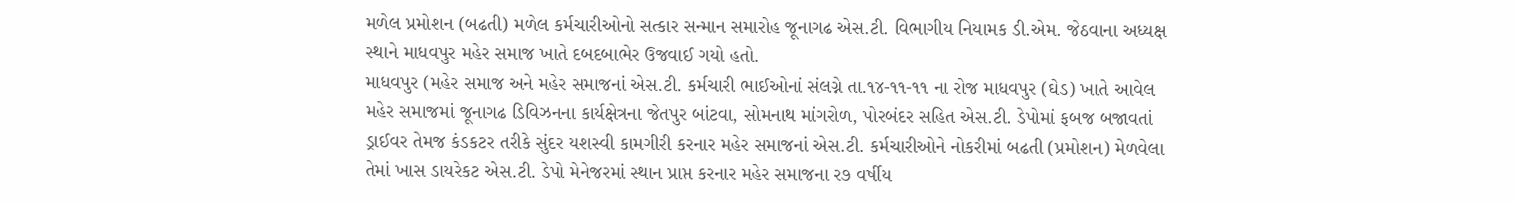મળેલ પ્રમોશન (બઢતી) મળેલ કર્મચારીઓનો સત્કાર સન્માન સમારોહ જૂનાગઢ એસ.ટી. વિભાગીય નિયામક ડી.એમ. જેઠવાના અધ્યક્ષ સ્થાને માધવપુર મહેર સમાજ ખાતે દબદબાભેર ઉજવાઈ ગયો હતો.
માધવપુર (મહેર સમાજ અને મહેર સમાજનાં એસ.ટી. કર્મચારી ભાઈઓનાં સંલગ્ને તા.૧૪-૧૧-૧૧ ના રોજ માધવપુર (ઘેડ) ખાતે આવેલ મહેર સમાજમાં જૂનાગઢ ડિવિઝનના કાર્યક્ષેત્રના જેતપુર બાંટવા, સોમનાથ માંગરોળ, પોરબંદર સહિત એસ.ટી. ડેપોમાં ફબજ બજાવતાં ડ્રાઈવર તેમજ કંડકટર તરીકે સુંદર યશસ્વી કામગીરી કરનાર મહેર સમાજનાં એસ.ટી. કર્મચારીઓને નોકરીમાં બઢતી (પ્રમોશન) મેળવેલા તેમાં ખાસ ડાયરેકટ એસ.ટી. ડેપો મેનેજરમાં સ્થાન પ્રાપ્ત કરનાર મહેર સમાજના ર૭ વર્ષીય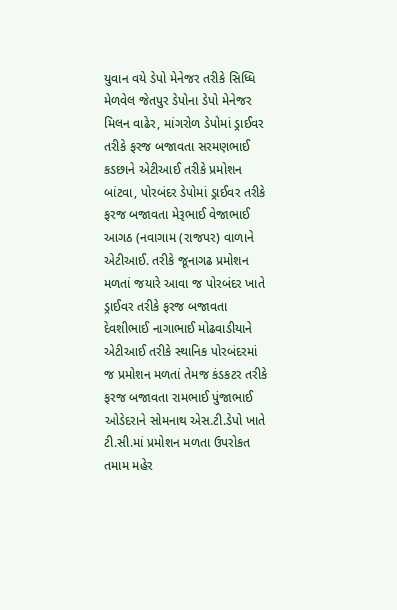યુવાન વયે ડેપો મેનેજર તરીકે સિધ્ધિ મેળવેલ જેતપુર ડેપોના ડેપો મેનેજર મિલન વાઢેર, માંગરોળ ડેપોમાં ડ્રાઈવર તરીકે ફરજ બજાવતા સરમણભાઈ કડછાને એટીઆઈ તરીકે પ્રમોશન બાંટવા, પોરબંદર ડેપોમાં ડ્રાઈવર તરીકે ફરજ બજાવતા મેરૂભાઈ વેજાભાઈ આગઠ (નવાગામ (રાજપર) વાળાને એટીઆઈ. તરીકે જૂનાગઢ પ્રમોશન મળતાં જયારે આવા જ પોરબંદર ખાતે ડ્રાઈવર તરીકે ફરજ બજાવતા દેવશીભાઈ નાગાભાઈ મોઢવાડીયાને એટીઆઈ તરીકે સ્થાનિક પોરબંદરમાં જ પ્રમોશન મળતાં તેમજ કંડકટર તરીકે ફરજ બજાવતા રામભાઈ પુંજાભાઈ ઓડેદરાને સોમનાથ એસ.ટી.ડેપો ખાતે ટી.સી.માં પ્રમોશન મળતા ઉપરોકત તમામ મહેર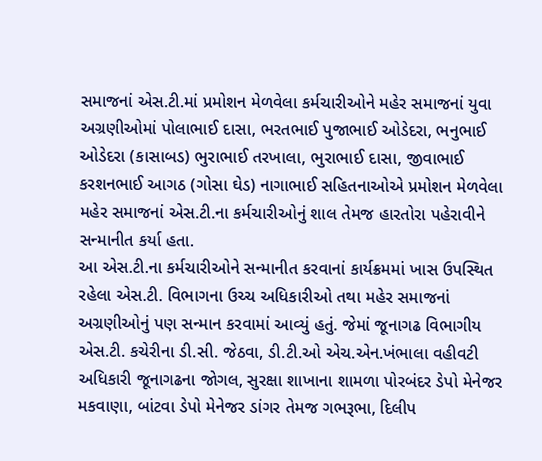સમાજનાં એસ.ટી.માં પ્રમોશન મેળવેલા કર્મચારીઓને મહેર સમાજનાં યુવા અગ્રણીઓમાં પોલાભાઈ દાસા, ભરતભાઈ પુજાભાઈ ઓડેદરા, ભનુભાઈ ઓડેદરા (કાસાબડ) ભુરાભાઈ તરખાલા, ભુરાભાઈ દાસા, જીવાભાઈ કરશનભાઈ આગઠ (ગોસા ઘેડ) નાગાભાઈ સહિતનાઓએ પ્રમોશન મેળવેલા મહેર સમાજનાં એસ.ટી.ના કર્મચારીઓનું શાલ તેમજ હારતોરા પહેરાવીને સન્માનીત કર્યા હતા.
આ એસ.ટી.ના કર્મચારીઓને સન્માનીત કરવાનાં કાર્યક્રમમાં ખાસ ઉપસ્થિત રહેલા એસ.ટી. વિભાગના ઉચ્ચ અધિકારીઓ તથા મહેર સમાજનાં અગ્રણીઓનું પણ સન્માન કરવામાં આવ્યું હતું. જેમાં જૂનાગઢ વિભાગીય એસ.ટી. કચેરીના ડી.સી. જેઠવા, ડી.ટી.ઓ એચ.એન.ખંભાલા વહીવટી અધિકારી જૂનાગઢના જોગલ, સુરક્ષા શાખાના શામળા પોરબંદર ડેપો મેનેજર મકવાણા, બાંટવા ડેપો મેનેજર ડાંગર તેમજ ગભરૂભા, દિલીપ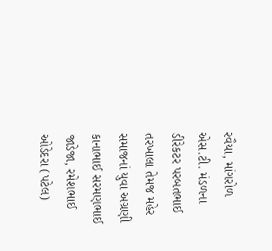રવૈયા, માંગરોળ એસ.ટી. મંડળના ડીરેકટર પરબતભાઈ તરખાલા તેમજ મહેર સમાજનાં યુવા અગ્રણી કાનાભાઈ સરમણભાઈ જાડેજા, રમેશભાઈ ઓડેદરા (પટેલ)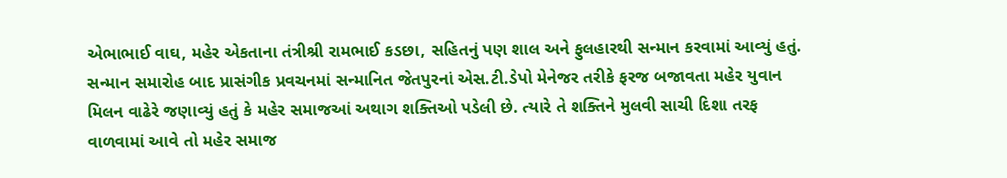એભાભાઈ વાઘ, મહેર એકતાના તંત્રીશ્રી રામભાઈ કડછા, સહિતનું પણ શાલ અને ફુલહારથી સન્માન કરવામાં આવ્યું હતું.
સન્માન સમારોહ બાદ પ્રાસંગીક પ્રવચનમાં સન્માનિત જેતપુરનાં એસ.ટી.ડેપો મેનેજર તરીકે ફરજ બજાવતા મહેર યુવાન મિલન વાઢેરે જણાવ્યું હતું કે મહેર સમાજઆં અથાગ શક્તિઓ પડેલી છે. ત્યારે તે શક્તિને મુલવી સાચી દિશા તરફ વાળવામાં આવે તો મહેર સમાજ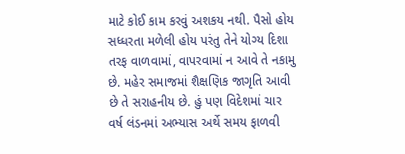માટે કોઈ કામ કરવું અશકય નથી. પૈસો હોય સધ્ધરતા મળેલી હોય પરંતુ તેને યોગ્ય દિશા તરફ વાળવામાં, વાપરવામાં ન આવે તે નકામુ છે. મહેર સમાજમાં શૈક્ષણિક જાગૃતિ આવી છે તે સરાહનીય છે. હું પણ વિદેશમાં ચાર વર્ષ લંડનમાં અભ્યાસ અર્થે સમય ફાળવી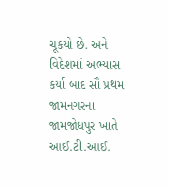ચૂકયો છે. અને વિદેશમાં અભ્યાસ કર્યા બાદ સૌ પ્રથમ જામનગરના જામજોધપુર ખાતે આઈ.ટી.આઈ.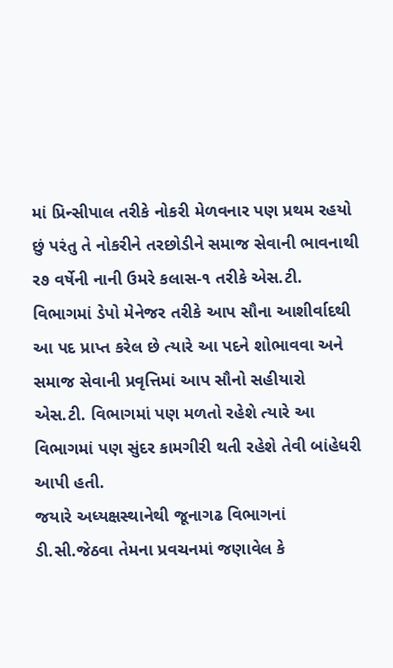માં પ્રિન્સીપાલ તરીકે નોકરી મેળવનાર પણ પ્રથમ રહયો છું પરંતુ તે નોકરીને તરછોડીને સમાજ સેવાની ભાવનાથી ર૭ વર્ષેની નાની ઉમરે કલાસ-૧ તરીકે એસ.ટી. વિભાગમાં ડેપો મેનેજર તરીકે આપ સૌના આશીર્વાદથી આ પદ પ્રાપ્ત કરેલ છે ત્યારે આ પદને શોભાવવા અને સમાજ સેવાની પ્રવૃત્તિમાં આપ સૌનો સહીયારો એસ.ટી. વિભાગમાં પણ મળતો રહેશે ત્યારે આ વિભાગમાં પણ સુંદર કામગીરી થતી રહેશે તેવી બાંહેધરી આપી હતી.
જયારે અધ્યક્ષસ્થાનેથી જૂનાગઢ વિભાગનાં ડી.સી.જેઠવા તેમના પ્રવચનમાં જણાવેલ કે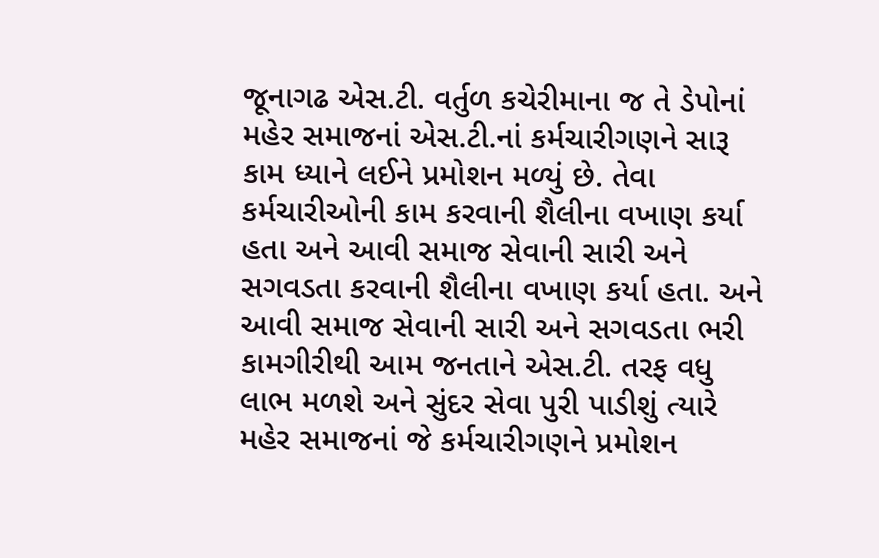જૂનાગઢ એસ.ટી. વર્તુળ કચેરીમાના જ તે ડેપોનાં મહેર સમાજનાં એસ.ટી.નાં કર્મચારીગણને સારૂ કામ ધ્યાને લઈને પ્રમોશન મળ્યું છે. તેવા કર્મચારીઓની કામ કરવાની શૈલીના વખાણ કર્યા હતા અને આવી સમાજ સેવાની સારી અને સગવડતા કરવાની શૈલીના વખાણ કર્યા હતા. અને આવી સમાજ સેવાની સારી અને સગવડતા ભરી કામગીરીથી આમ જનતાને એસ.ટી. તરફ વધુ લાભ મળશે અને સુંદર સેવા પુરી પાડીશું ત્યારે મહેર સમાજનાં જે કર્મચારીગણને પ્રમોશન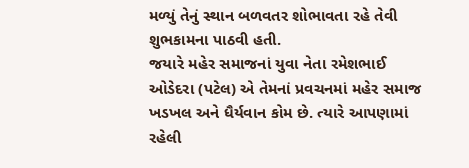મળ્યું તેનું સ્થાન બળવતર શોભાવતા રહે તેવી શુભકામના પાઠવી હતી.
જયારે મહેર સમાજનાં યુવા નેતા રમેશભાઈ ઓડેદરા (પટેલ) એ તેમનાં પ્રવચનમાં મહેર સમાજ ખડખલ અને ધૈર્યવાન કોમ છે. ત્યારે આપણામાં રહેલી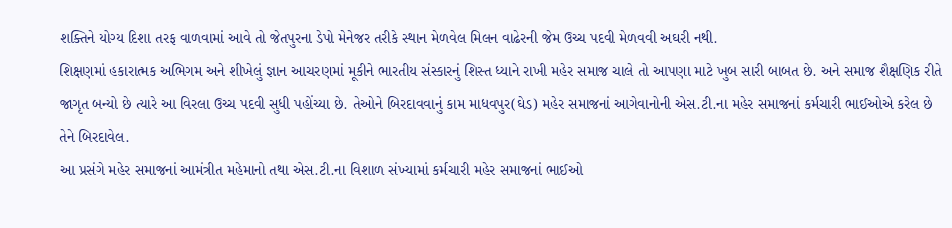શક્તિને યોગ્ય દિશા તરફ વાળવામાં આવે તો જેતપુરના ડેપો મેનેજર તરીકે સ્થાન મેળવેલ મિલન વાઢેરની જેમ ઉચ્ચ પદવી મેળવવી અઘરી નથી.
શિક્ષણમાં હકારાત્મક અભિગમ અને શીખેલું જ્ઞાન આચરણમાં મૂકીને ભારતીય સંસ્કારનું શિસ્ત ધ્યાને રાખી મહેર સમાજ ચાલે તો આપણા માટે ખુબ સારી બાબત છે. અને સમાજ શૈક્ષણિક રીતે જાગૃત બન્યો છે ત્યારે આ વિરલા ઉચ્ચ પદવી સુધી પહોંચ્યા છે. તેઓને બિરદાવવાનું કામ માધવપુર(ઘેડ) મહેર સમાજનાં આગેવાનોની એસ.ટી.ના મહેર સમાજનાં કર્મચારી ભાઈઓએ કરેલ છે તેને બિરદાવેલ.
આ પ્રસંગે મહેર સમાજનાં આમંત્રીત મહેમાનો તથા એસ.ટી.ના વિશાળ સંખ્યામાં કર્મચારી મહેર સમાજનાં ભાઈઓ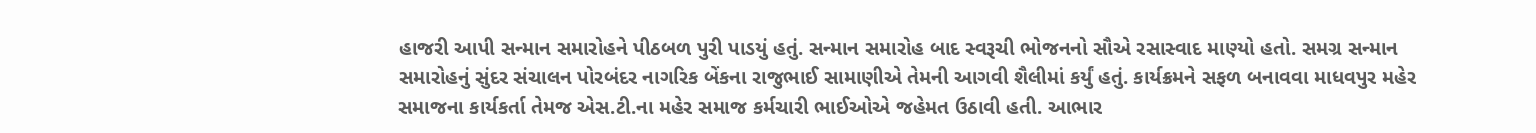હાજરી આપી સન્માન સમારોહને પીઠબળ પુરી પાડયું હતું. સન્માન સમારોહ બાદ સ્વરૂચી ભોજનનો સૌએ રસાસ્વાદ માણ્યો હતો. સમગ્ર સન્માન સમારોહનું સુંદર સંચાલન પોરબંદર નાગરિક બેંકના રાજુભાઈ સામાણીએ તેમની આગવી શૈલીમાં કર્યું હતું. કાર્યક્રમને સફળ બનાવવા માધવપુર મહેર સમાજના કાર્યકર્તા તેમજ એસ.ટી.ના મહેર સમાજ કર્મચારી ભાઈઓએ જહેમત ઉઠાવી હતી. આભાર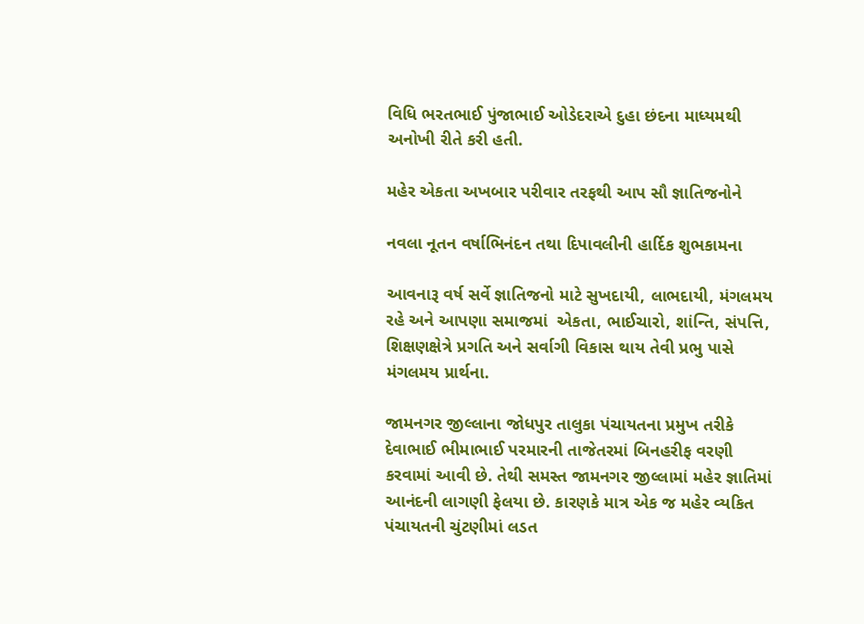વિધિ ભરતભાઈ પુંજાભાઈ ઓડેદરાએ દુહા છંદના માધ્યમથી અનોખી રીતે કરી હતી.

મહેર એકતા અખબાર પરીવાર તરફથી આપ સૌ જ્ઞાતિજનોને

નવલા નૂતન વર્ષાભિનંદન તથા દિપાવલીની હાર્દિક શુભકામના

આવનારૂ વર્ષ સર્વે જ્ઞાતિજનો માટે સુખદાયી, લાભદાયી, મંગલમય  રહે અને આપણા સમાજમાં  એકતા, ભાઈચારો, શાંન્તિ, સંપત્તિ, શિક્ષણક્ષેત્રે પ્રગતિ અને સર્વાગી વિકાસ થાય તેવી પ્રભુ પાસે મંગલમય પ્રાર્થના.

જામનગર જીલ્લાના જોધપુર તાલુકા પંચાયતના પ્રમુખ તરીકે દેવાભાઈ ભીમાભાઈ પરમારની તાજેતરમાં બિનહરીફ વરણી કરવામાં આવી છે. તેથી સમસ્ત જામનગર જીલ્લામાં મહેર જ્ઞાતિમાં આનંદની લાગણી ફેલયા છે. કારણકે માત્ર એક જ મહેર વ્યકિત પંચાયતની ચુંટણીમાં લડત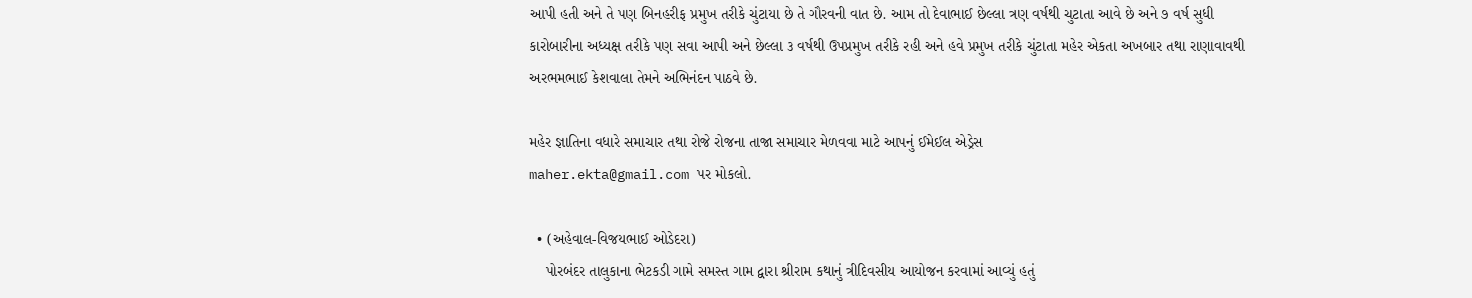આપી હતી અને તે પણ બિનહરીફ પ્રમુખ તરીકે ચુંટાયા છે તે ગૌરવની વાત છે. આમ તો દેવાભાઈ છેલ્લા ત્રણ વર્ષથી ચુટાતા આવે છે અને ૭ વર્ષ સુધી કારોબારીના અધ્યક્ષ તરીકે પણ સવા આપી અને છેલ્લા ૩ વર્ષથી ઉપપ્રમુખ તરીકે રહી અને હવે પ્રમુખ તરીકે ચુંટાતા મહેર એકતા અખબાર તથા રાણાવાવથી અરભમભાઈ કેશવાલા તેમને અભિનંદન પાઠવે છે.

મહેર જ્ઞાતિના વધારે સમાચાર તથા રોજે રોજના તાજા સમાચાર મેળવવા માટે આપનું ઈમેઈલ એડ્રેસ
maher.ekta@gmail.com પર મોકલો.

  • (અહેવાલ-વિજયભાઈ ઓડેદરા)
    પોરબંદર તાલુકાના ભેટકડી ગામે સમસ્ત ગામ દ્વારા શ્રીરામ કથાનું ત્રીદિવસીય આયોજન કરવામાં આવ્યું હતું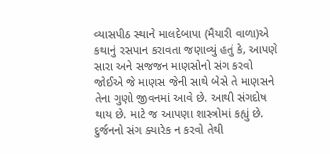વ્યાસપીઠ સ્થાને માલદેબાપા (મૈયારી વાળા)એ કથાનું રસપાન કરાવતા જણાવ્યું હતું કે, આપણે સારા અને સજજન માણસોનો સંગ કરવો જોઈએ જે માણસ જેની સાથે બેસે તે માણસને તેના ગુણો જીવનમાં આવે છે. આથી સંગદોષ થાય છે. માટે જ આપણા શાસ્ત્રોમાં કહ્યું છે. દુર્જનનો સંગ ક્યારેક ન કરવો તેથી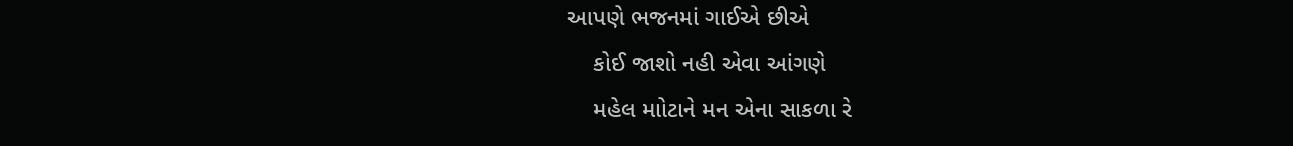આપણે ભજનમાં ગાઈએ છીએ
    કોઈ જાશો નહી એવા આંગણે
    મહેલ માોટાને મન એના સાકળા રે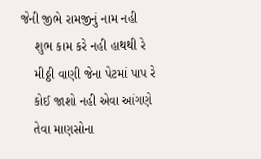જેની જીભે રામજીનું નામ નહી
    શુભ કામ કરે નહી હાથથી રે
    મીઠ્ઠી વાણી જેના પેટમાં પાપ રે
    કોઈ જાશો નહી એવા આંગણે
    તેવા માણસોના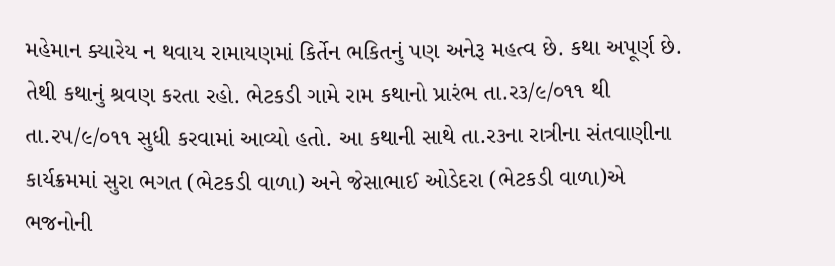મહેમાન ક્યારેય ન થવાય રામાયણમાં કિર્તેન ભકિતનું પણ અનેરૂ મહત્વ છે. કથા અપૂર્ણ છે. તેથી કથાનું શ્રવણ કરતા રહો. ભેટકડી ગામે રામ કથાનો પ્રારંભ તા.ર૩/૯/૦૧૧ થી તા.રપ/૯/૦૧૧ સુધી કરવામાં આવ્યો હતો. આ કથાની સાથે તા.ર૩ના રાત્રીના સંતવાણીના કાર્યક્રમમાં સુરા ભગત (ભેટકડી વાળા) અને જેસાભાઈ ઓડેદરા (ભેટકડી વાળા)એ ભજનોની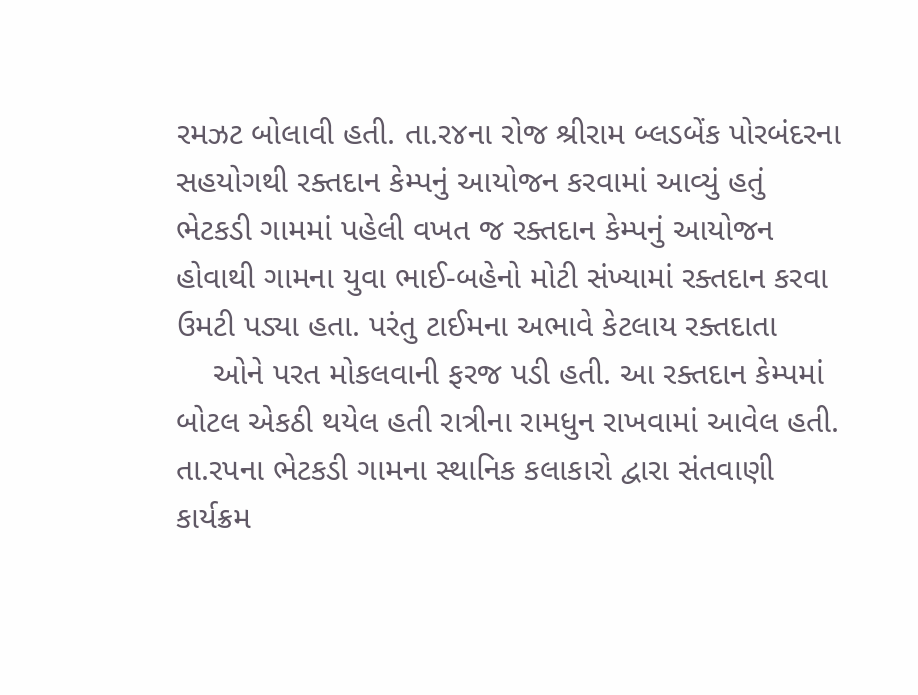રમઝટ બોલાવી હતી. તા.ર૪ના રોજ શ્રીરામ બ્લડબેંક પોરબંદરના સહયોગથી રક્તદાન કેમ્પનું આયોજન કરવામાં આવ્યું હતું ભેટકડી ગામમાં પહેલી વખત જ રક્તદાન કેમ્પનું આયોજન હોવાથી ગામના યુવા ભાઈ-બહેનો મોટી સંખ્યામાં રક્તદાન કરવા ઉમટી પડ્યા હતા. પરંતુ ટાઈમના અભાવે કેટલાય રક્તદાતા
    ઓને પરત મોકલવાની ફરજ પડી હતી. આ રક્તદાન કેમ્પમાં બોટલ એકઠી થયેલ હતી રાત્રીના રામધુન રાખવામાં આવેલ હતી. તા.રપના ભેટકડી ગામના સ્થાનિક કલાકારો દ્વારા સંતવાણી કાર્યક્રમ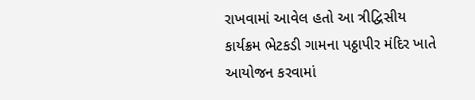રાખવામાં આવેલ હતો આ ત્રીદ્વિસીય કાર્યક્રમ ભેટકડી ગામના પઠ્ઠાપીર મંદિર ખાતે આયોજન કરવામાં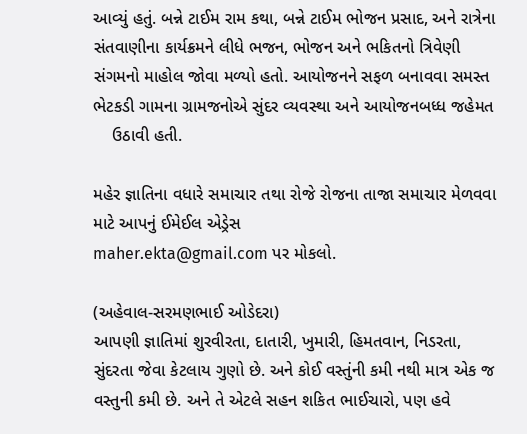આવ્યું હતું. બન્ને ટાઈમ રામ કથા, બન્ને ટાઈમ ભોજન પ્રસાદ, અને રાત્રેના સંતવાણીના કાર્યક્રમને લીધે ભજન, ભોજન અને ભકિતનો ત્રિવેણી સંગમનો માહોલ જોવા મળ્યો હતો. આયોજનને સફળ બનાવવા સમસ્ત ભેટકડી ગામના ગ્રામજનોએ સુંદર વ્યવસ્થા અને આયોજનબધ્ધ જહેમત
    ઉઠાવી હતી.

મહેર જ્ઞાતિના વધારે સમાચાર તથા રોજે રોજના તાજા સમાચાર મેળવવા માટે આપનું ઈમેઈલ એડ્રેસ
maher.ekta@gmail.com પર મોકલો.

(અહેવાલ-સરમણભાઈ ઓડેદરા)
આપણી જ્ઞાતિમાં શુરવીરતા, દાતારી, ખુમારી, હિમતવાન, નિડરતા, સુંદરતા જેવા કેટલાય ગુણો છે. અને કોઈ વસ્તુંની કમી નથી માત્ર એક જ વસ્તુની કમી છે. અને તે એટલે સહન શકિત ભાઈચારો, પણ હવે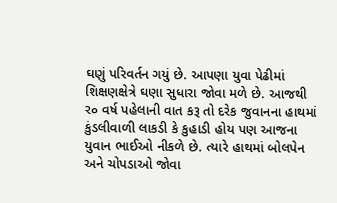ઘણું પરિવર્તન ગયું છે. આપણા યુવા પેઢીમાં શિક્ષણક્ષેત્રે ઘણા સુધારા જોવા મળે છે. આજથી ર૦ વર્ષ પહેલાની વાત કરૂ તો દરેક જુવાનના હાથમાં કુંડલીવાળી લાકડી કે કુહાડી હોય પણ આજના યુવાન ભાઈઓ નીકળે છે. ત્યારે હાથમાં બોલપેન અને ચોપડાઓ જોવા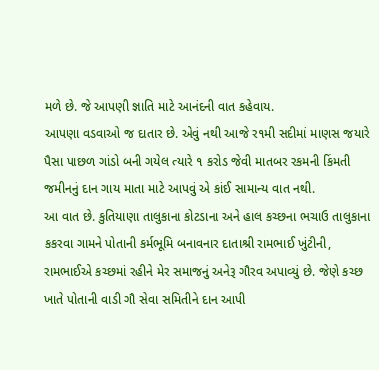મળે છે. જે આપણી જ્ઞાતિ માટે આનંદની વાત કહેવાય.
આપણા વડવાઓ જ દાતાર છે. એવું નથી આજે ર૧મી સદીમાં માણસ જયારે પૈસા પાછળ ગાંડો બની ગયેલ ત્યારે ૧ કરોડ જેવી માતબર રકમની કિંમતી જમીનનું દાન ગાય માતા માટે આપવું એ કાંઈ સામાન્ય વાત નથી.
આ વાત છે. કુતિયાણા તાલુકાના કોટડાના અને હાલ કચ્છના ભચાઉ તાલુકાના કકરવા ગામને પોતાની કર્મભૂમિ બનાવનાર દાતાશ્રી રામભાઈ ખુંટીની,
રામભાઈએ કચ્છમાં રહીને મેર સમાજનું અનેરૂ ગૌરવ અપાવ્યું છે. જેણે કચ્છ ખાતે પોતાની વાડી ગૌ સેવા સમિતીને દાન આપી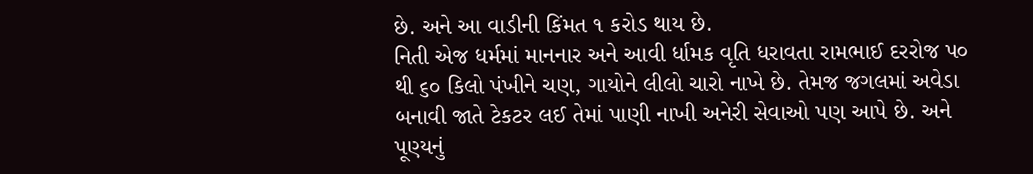છે. અને આ વાડીની કિંમત ૧ કરોડ થાય છે.
નિતી એજ ધર્મમાં માનનાર અને આવી ર્ધામક વૃતિ ધરાવતા રામભાઈ દરરોજ પ૦ થી ૬૦ કિલો પંખીને ચણ, ગાયોને લીલો ચારો નાખે છે. તેમજ જગલમાં અવેડા બનાવી જાતે ટેકટર લઈ તેમાં પાણી નાખી અનેરી સેવાઓ પણ આપે છે. અને પૂણ્યનું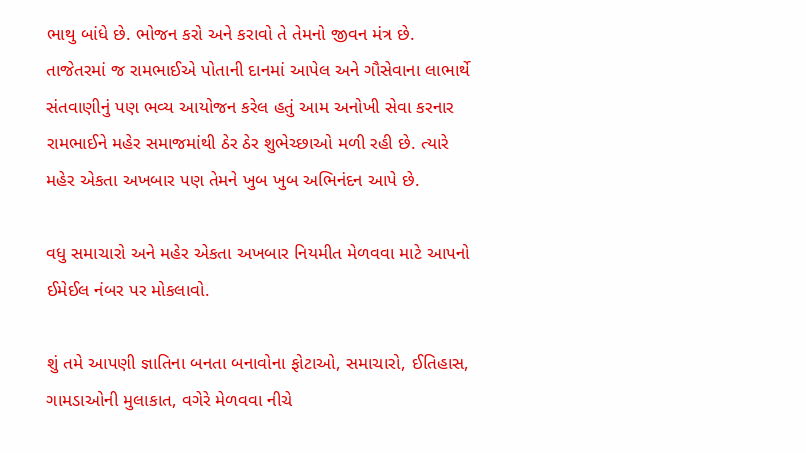ભાથુ બાંધે છે. ભોજન કરો અને કરાવો તે તેમનો જીવન મંત્ર છે.
તાજેતરમાં જ રામભાઈએ પોતાની દાનમાં આપેલ અને ગૌસેવાના લાભાર્થે સંતવાણીનું પણ ભવ્ય આયોજન કરેલ હતું આમ અનોખી સેવા કરનાર રામભાઈને મહેર સમાજમાંથી ઠેર ઠેર શુભેચ્છાઓ મળી રહી છે. ત્યારે મહેર એકતા અખબાર પણ તેમને ખુબ ખુબ અભિનંદન આપે છે.

વધુ સમાચારો અને મહેર એકતા અખબાર નિયમીત મેળવવા માટે આપનો ઈમેઈલ નંબર પર મોકલાવો.

શું તમે આપણી જ્ઞાતિના બનતા બનાવોના ફોટાઓ, સમાચારો, ઈતિહાસ, ગામડાઓની મુલાકાત, વગેરે મેળવવા નીચે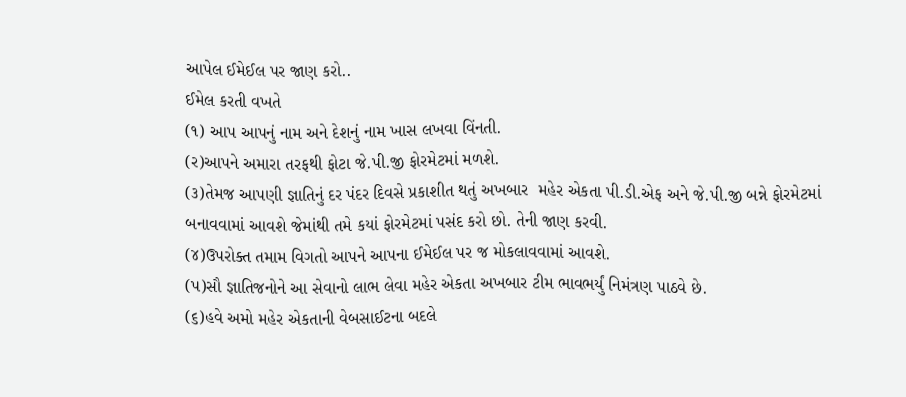આપેલ ઈમેઈલ પર જાણ કરો..
ઈમેલ કરતી વખતે
(૧) આપ આપનું નામ અને દેશનું નામ ખાસ લખવા વિંનતી.
(ર)આપને અમારા તરફથી ફોટા જે.પી.જી ફોરમેટમાં મળશે.
(૩)તેમજ આપણી જ્ઞાતિનું દર પંદર દિવસે પ્રકાશીત થતું અખબાર  મહેર એકતા પી.ડી.એફ અને જે.પી.જી બન્ને ફોરમેટમાં બનાવવામાં આવશે જેમાંથી તમે કયાં ફોરમેટમાં પસંદ કરો છો. તેની જાણ કરવી.
(૪)ઉપરોક્ત તમામ વિગતો આપને આપના ઈમેઈલ પર જ મોકલાવવામાં આવશે.
(પ)સૌ જ્ઞાતિજનોને આ સેવાનો લાભ લેવા મહેર એકતા અખબાર ટીમ ભાવભર્યું નિમંત્રણ પાઠવે છે.
(૬)હવે અમો મહેર એકતાની વેબસાઈટના બદલે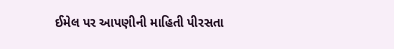ઈમેલ પર આપણીની માહિતી પીરસતા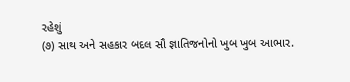રહેશું
(૭) સાથ અને સહકાર બદલ સૌ જ્ઞાતિજનોનો ખુબ ખુબ આભાર.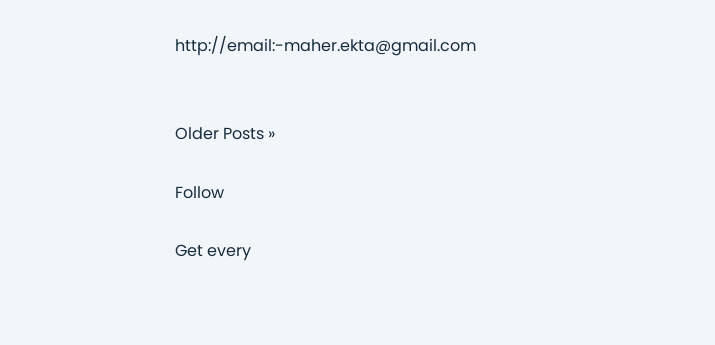http://email:-maher.ekta@gmail.com


Older Posts »

Follow

Get every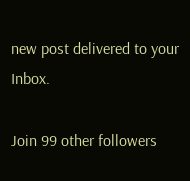new post delivered to your Inbox.

Join 99 other followers